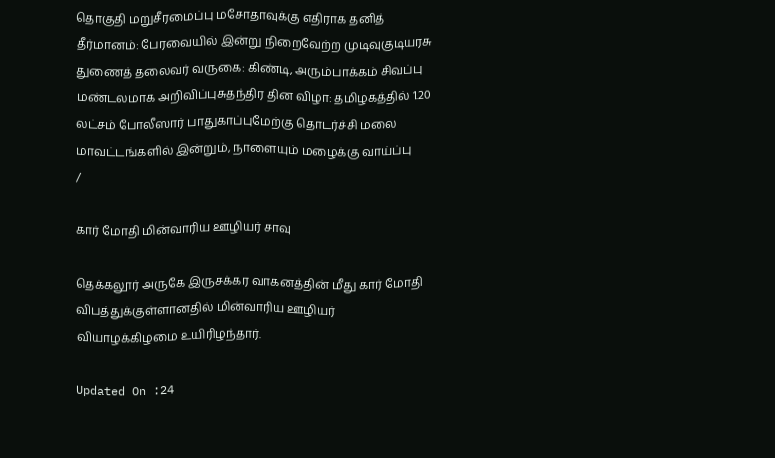தொகுதி மறுசீரமைப்பு மசோதாவுக்கு எதிராக தனித் தீர்மானம்: பேரவையில் இன்று நிறைவேற்ற முடிவுகுடியரசு துணைத் தலைவர் வருகை: கிண்டி, அரும்பாக்கம் சிவப்பு மண்டலமாக அறிவிப்புசுதந்திர தின விழா: தமிழகத்தில் 1.20 லட்சம் போலீஸார் பாதுகாப்புமேற்கு தொடர்ச்சி மலை மாவட்டங்களில் இன்றும், நாளையும் மழைக்கு வாய்ப்பு
/

கார் மோதி மின்வாரிய ஊழியர் சாவு

தெக்கலூர் அருகே இருசக்கர வாகனத்தின் மீது கார் மோதி விபத்துக்குள்ளானதில் மின்வாரிய ஊழியர் வியாழக்கிழமை உயிரிழந்தார்.

Updated On :24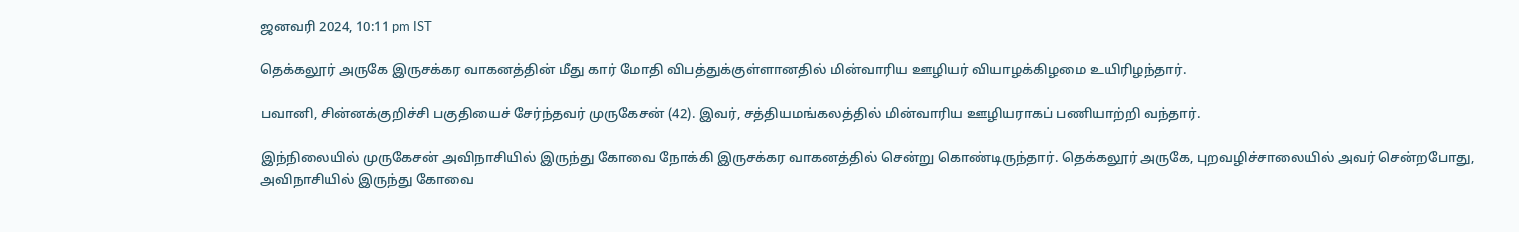ஜனவரி 2024, 10:11 pm IST

தெக்கலூர் அருகே இருசக்கர வாகனத்தின் மீது கார் மோதி விபத்துக்குள்ளானதில் மின்வாரிய ஊழியர் வியாழக்கிழமை உயிரிழந்தார்.

பவானி, சின்னக்குறிச்சி பகுதியைச் சேர்ந்தவர் முருகேசன் (42). இவர், சத்தியமங்கலத்தில் மின்வாரிய ஊழியராகப் பணியாற்றி வந்தார்.

இந்நிலையில் முருகேசன் அவிநாசியில் இருந்து கோவை நோக்கி இருசக்கர வாகனத்தில் சென்று கொண்டிருந்தார். தெக்கலூர் அருகே, புறவழிச்சாலையில் அவர் சென்றபோது, அவிநாசியில் இருந்து கோவை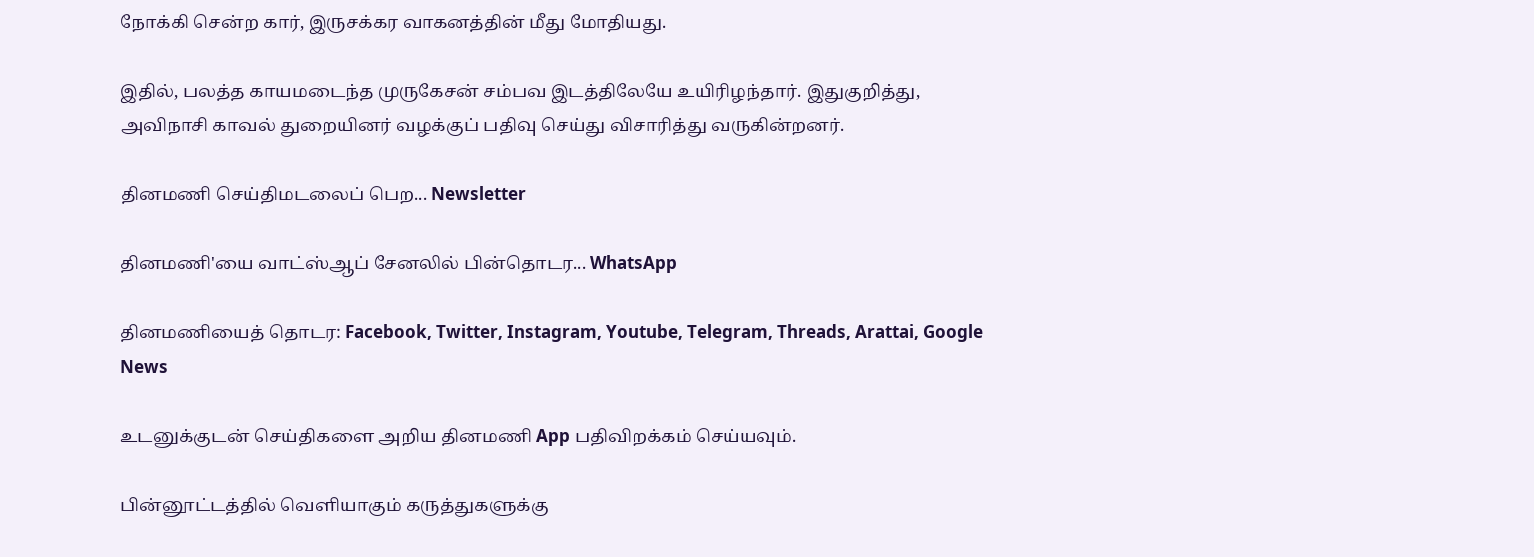நோக்கி சென்ற கார், இருசக்கர வாகனத்தின் மீது மோதியது.

இதில், பலத்த காயமடைந்த முருகேசன் சம்பவ இடத்திலேயே உயிரிழந்தார். இதுகுறித்து, அவிநாசி காவல் துறையினர் வழக்குப் பதிவு செய்து விசாரித்து வருகின்றனர்.

தினமணி செய்திமடலைப் பெற... Newsletter

தினமணி'யை வாட்ஸ்ஆப் சேனலில் பின்தொடர... WhatsApp

தினமணியைத் தொடர: Facebook, Twitter, Instagram, Youtube, Telegram, Threads, Arattai, Google News

உடனுக்குடன் செய்திகளை அறிய தினமணி App பதிவிறக்கம் செய்யவும்.

பின்னூட்டத்தில் வெளியாகும் கருத்துகளுக்கு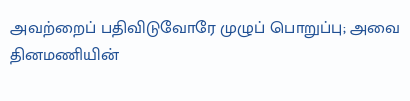அவற்றைப் பதிவிடுவோரே முழுப் பொறுப்பு; அவை தினமணியின்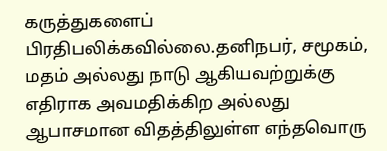கருத்துகளைப் பிரதிபலிக்கவில்லை.தனிநபர், சமூகம், மதம் அல்லது நாடு ஆகியவற்றுக்கு எதிராக அவமதிக்கிற அல்லது ஆபாசமான விதத்திலுள்ள எந்தவொரு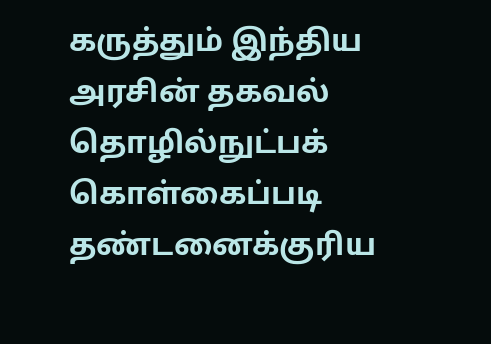கருத்தும் இந்திய அரசின் தகவல் தொழில்நுட்பக் கொள்கைப்படி தண்டனைக்குரிய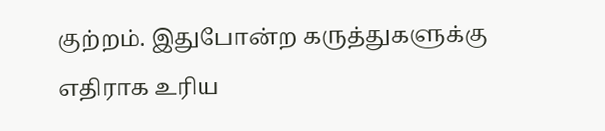குற்றம். இதுபோன்ற கருத்துகளுக்கு எதிராக உரிய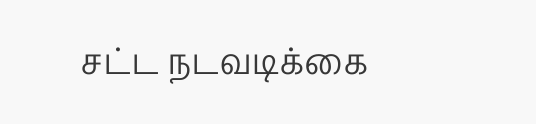சட்ட நடவடிக்கை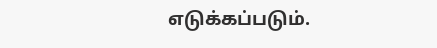எடுக்கப்படும்.